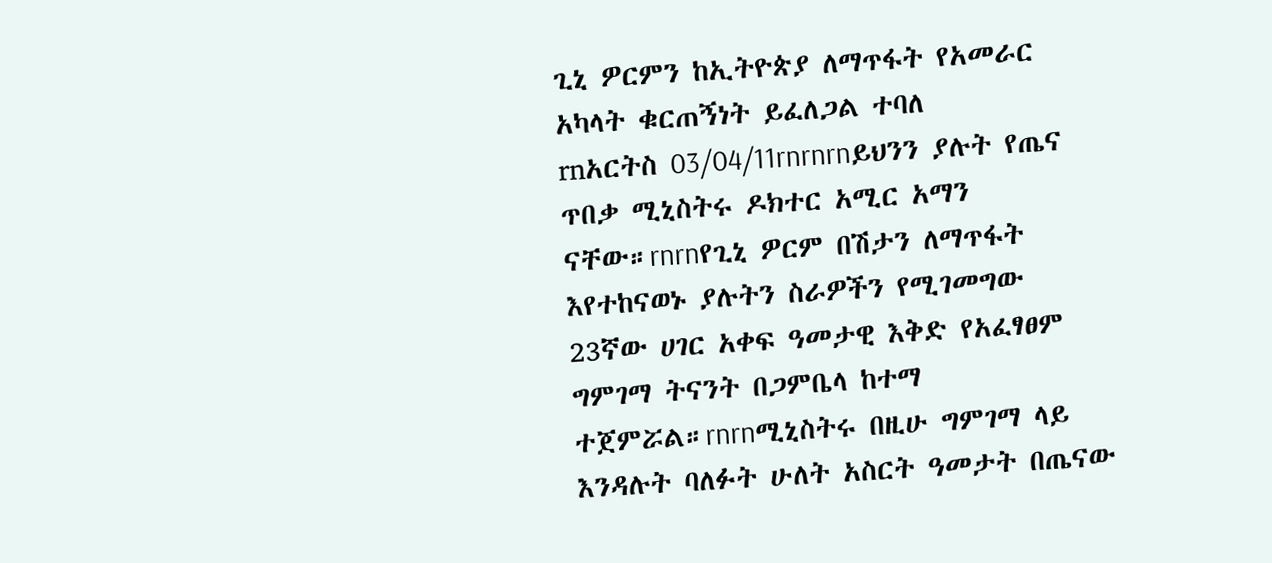ጊኒ ዎርምን ከኢትዮጵያ ለማጥፋት የአመራር አካላት ቁርጠኝነት ይፈለጋል ተባለ
rnአርትስ 03/04/11rnrnrnይህንን ያሉት የጤና ጥበቃ ሚኒስትሩ ዶክተር አሚር አማን ናቸው።rnrnየጊኒ ዎርም በሽታን ለማጥፋት እየተከናወኑ ያሉትን ስራዎችን የሚገመግው 23ኛው ሀገር አቀፍ ዓመታዊ እቅድ የአፈፃፀም ግምገማ ትናንት በጋምቤላ ከተማ ተጀምሯል።rnrnሚኒስትሩ በዚሁ ግምገማ ላይ እንዳሉት ባለፉት ሁለት አስርት ዓመታት በጤናው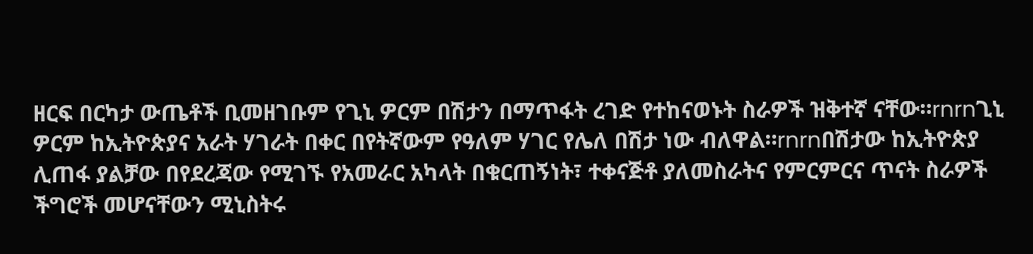ዘርፍ በርካታ ውጤቶች ቢመዘገቡም የጊኒ ዎርም በሽታን በማጥፋት ረገድ የተከናወኑት ስራዎች ዝቅተኛ ናቸው።rnrnጊኒ ዎርም ከኢትዮጵያና አራት ሃገራት በቀር በየትኛውም የዓለም ሃገር የሌለ በሽታ ነው ብለዋል።rnrnበሽታው ከኢትዮጵያ ሊጠፋ ያልቻው በየደረጃው የሚገኙ የአመራር አካላት በቁርጠኝነት፣ ተቀናጅቶ ያለመስራትና የምርምርና ጥናት ስራዎች ችግሮች መሆናቸውን ሚኒስትሩ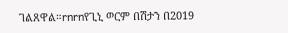ገልጸዋል።rnrnየጊኒ ወርም በሽታን በ2019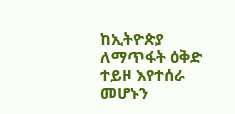ከኢትዮጵያ ለማጥፋት ዕቅድ ተይዞ እየተሰራ መሆኑን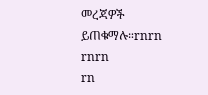መረጃዎች ይጠቁማሉ።rnrn
rnrn
rn